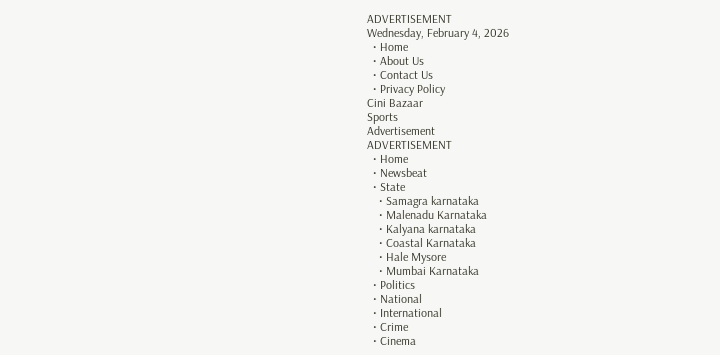ADVERTISEMENT
Wednesday, February 4, 2026
  • Home
  • About Us
  • Contact Us
  • Privacy Policy
Cini Bazaar
Sports
Advertisement
ADVERTISEMENT
  • Home
  • Newsbeat
  • State
    • Samagra karnataka
    • Malenadu Karnataka
    • Kalyana karnataka
    • Coastal Karnataka
    • Hale Mysore
    • Mumbai Karnataka
  • Politics
  • National
  • International
  • Crime
  • Cinema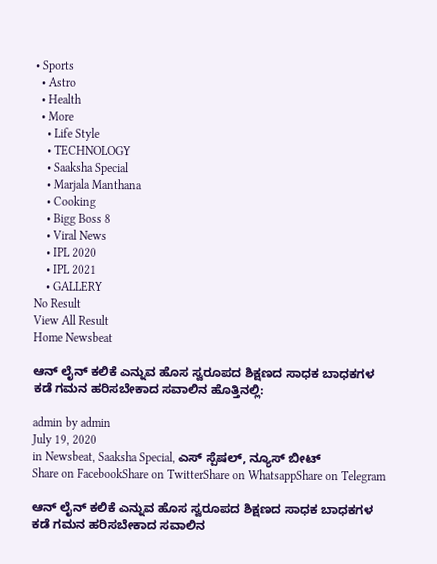• Sports
  • Astro
  • Health
  • More
    • Life Style
    • TECHNOLOGY
    • Saaksha Special
    • Marjala Manthana
    • Cooking
    • Bigg Boss 8
    • Viral News
    • IPL 2020
    • IPL 2021
    • GALLERY
No Result
View All Result
Home Newsbeat

ಆನ್ ಲೈನ್ ಕಲಿಕೆ ಎನ್ನುವ ಹೊಸ ಸ್ವರೂಪದ ಶಿಕ್ಷಣದ ಸಾಧಕ ಬಾಧಕಗಳ ಕಡೆ ಗಮನ ಹರಿಸಬೇಕಾದ ಸವಾಲಿನ ಹೊತ್ತಿನಲ್ಲಿ:

admin by admin
July 19, 2020
in Newsbeat, Saaksha Special, ಎಸ್ ಸ್ಪೆಷಲ್, ನ್ಯೂಸ್ ಬೀಟ್
Share on FacebookShare on TwitterShare on WhatsappShare on Telegram

ಆನ್ ಲೈನ್ ಕಲಿಕೆ ಎನ್ನುವ ಹೊಸ ಸ್ವರೂಪದ ಶಿಕ್ಷಣದ ಸಾಧಕ ಬಾಧಕಗಳ ಕಡೆ ಗಮನ ಹರಿಸಬೇಕಾದ ಸವಾಲಿನ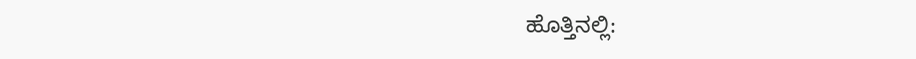ಹೊತ್ತಿನಲ್ಲಿ: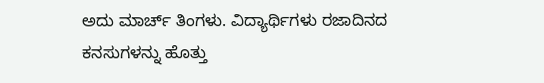ಅದು ಮಾರ್ಚ್ ತಿಂಗಳು. ವಿದ್ಯಾರ್ಥಿಗಳು ರಜಾದಿನದ ಕನಸುಗಳನ್ನು ಹೊತ್ತು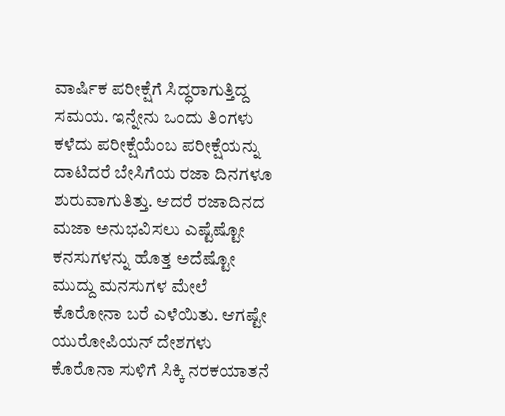ವಾರ್ಷಿಕ ಪರೀಕ್ಷೆಗೆ ಸಿದ್ಧರಾಗುತ್ತಿದ್ದ ಸಮಯ. ಇನ್ನೇನು ಒಂದು ತಿಂಗಳು ಕಳೆದು ಪರೀಕ್ಷೆಯೆಂಬ ಪರೀಕ್ಷೆಯನ್ನು ದಾಟಿದರೆ ಬೇಸಿಗೆಯ ರಜಾ ದಿನಗಳೂ ಶುರುವಾಗುತಿತ್ತು. ಆದರೆ ರಜಾದಿನದ ಮಜಾ ಅನುಭವಿಸಲು ಎಷ್ಟೆಷ್ಟೋ ಕನಸುಗಳನ್ನು ಹೊತ್ತ ಅದೆಷ್ಟೋ ಮುದ್ದು ಮನಸುಗಳ ಮೇಲೆ ಕೊರೋನಾ ಬರೆ ಎಳೆಯಿತು. ಆಗಷ್ಟೇ ಯುರೋಪಿಯನ್ ದೇಶಗಳು ಕೊರೊನಾ ಸುಳಿಗೆ ಸಿಕ್ಕಿ ನರಕಯಾತನೆ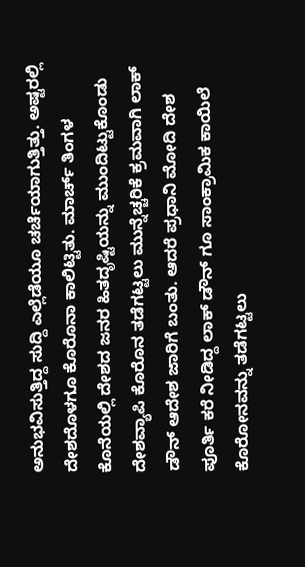ಅನುಭವಿಸುತ್ತಿದ್ದ ಸುದ್ದಿ ಎಲ್ಲೆಡೆಯೂ ಚರ್ಚೆಯಾಗುತ್ತಿತ್ತು. ಅಷ್ಟರಲ್ಲಿ ದೇಶದೊಳಗೂ ಕೊರೊನಾ ಕಾಲಿಟ್ಟಿತು. ಮಾರ್ಚ್ ತಿಂಗಳ ಕೊನೆಯಲ್ಲಿ ದೇಶದ ಜನರ ಹಿತದೃಷ್ಟಿಯನ್ನು ಮುಂದಿಟ್ಟುಕೊಂಡು ದೇಶವ್ಯಾಪಿ ಕೊರೊನ ತಡೆಗಟ್ಟಲು ಮುನ್ನೆಚ್ಚರಿಕೆ ಕ್ರಮವಾಗಿ ಲಾಕ್ ಡೌನ್ ಆದೇಶ ಜಾರಿಗೆ ಬಂತು. ಆದರೆ ಪ್ರಧಾನಿ ಮೋದಿ ದೇಶ ಪೂರ್ತಿ ಕರೆ ನೀಡಿದ್ದ ಲಾಕ್ ಡೌನ್ ಗೂ ಸಾಂಕ್ರಾಮಿಕ ಕಾಯಿಲೆ ಕೊರೋನವನ್ನು ತಡೆಗಟ್ಟಲು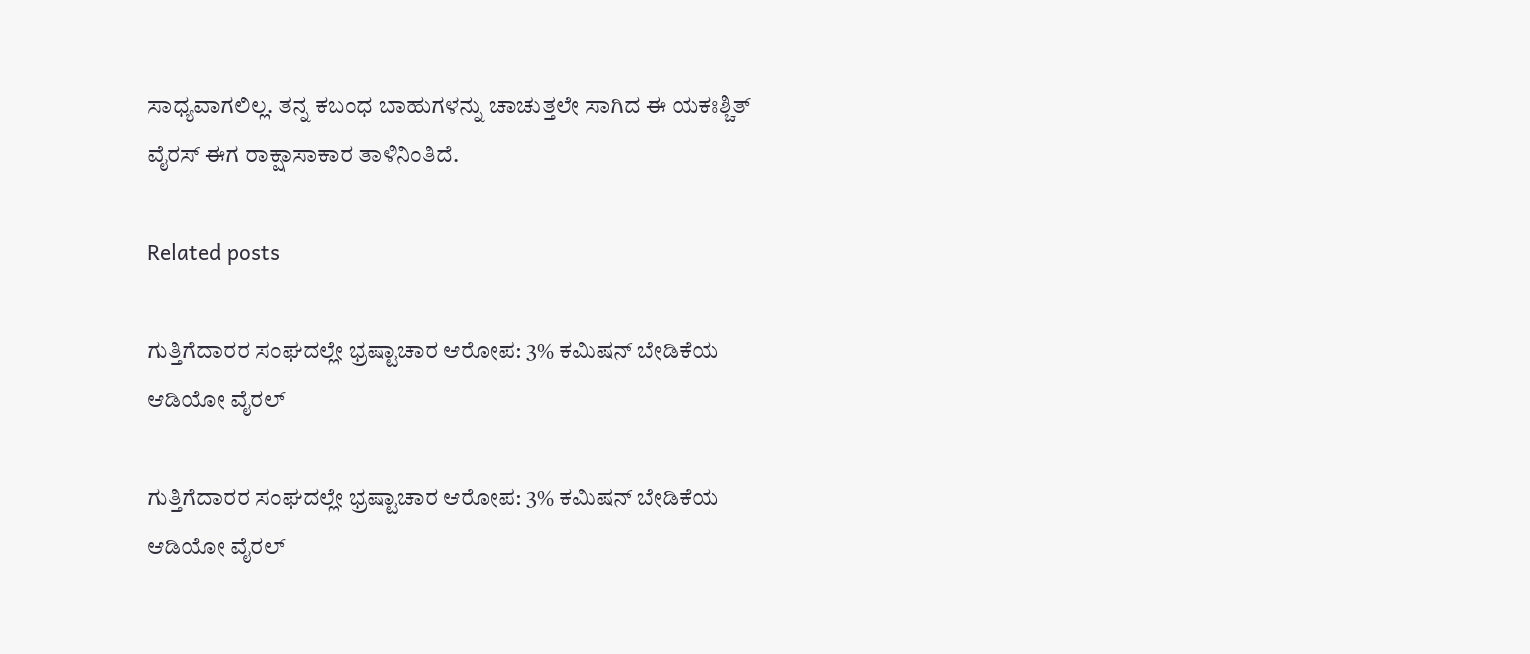ಸಾಧ್ಯವಾಗಲಿಲ್ಲ. ತನ್ನ ಕಬಂಧ ಬಾಹುಗಳನ್ನು ಚಾಚುತ್ತಲೇ ಸಾಗಿದ ಈ ಯಕಃಶ್ಚಿತ್ ವೈರಸ್ ಈಗ ರಾಕ್ಷಾಸಾಕಾರ ತಾಳಿನಿಂತಿದೆ.

Related posts

ಗುತ್ತಿಗೆದಾರರ ಸಂಘದಲ್ಲೇ ಭ್ರಷ್ಟಾಚಾರ ಆರೋಪ: 3% ಕಮಿಷನ್ ಬೇಡಿಕೆಯ ಆಡಿಯೋ ವೈರಲ್

ಗುತ್ತಿಗೆದಾರರ ಸಂಘದಲ್ಲೇ ಭ್ರಷ್ಟಾಚಾರ ಆರೋಪ: 3% ಕಮಿಷನ್ ಬೇಡಿಕೆಯ ಆಡಿಯೋ ವೈರಲ್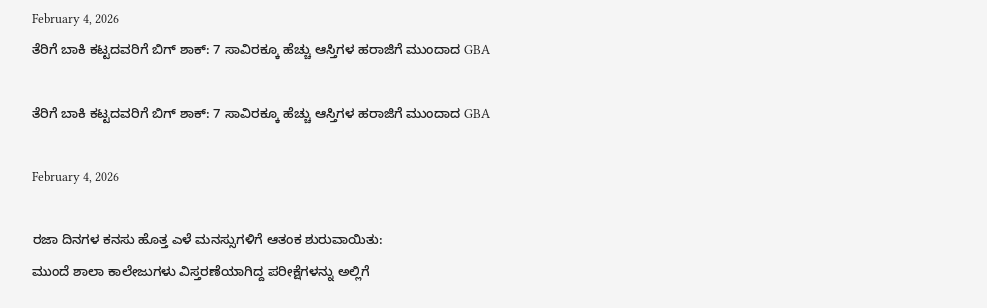February 4, 2026
ತೆರಿಗೆ ಬಾಕಿ ಕಟ್ಟದವರಿಗೆ ಬಿಗ್ ಶಾಕ್: 7 ಸಾವಿರಕ್ಕೂ ಹೆಚ್ಚು ಆಸ್ತಿಗಳ ಹರಾಜಿಗೆ ಮುಂದಾದ GBA

ತೆರಿಗೆ ಬಾಕಿ ಕಟ್ಟದವರಿಗೆ ಬಿಗ್ ಶಾಕ್: 7 ಸಾವಿರಕ್ಕೂ ಹೆಚ್ಚು ಆಸ್ತಿಗಳ ಹರಾಜಿಗೆ ಮುಂದಾದ GBA

February 4, 2026

ರಜಾ ದಿನಗಳ ಕನಸು ಹೊತ್ತ ಎಳೆ ಮನಸ್ಸುಗಳಿಗೆ ಆತಂಕ ಶುರುವಾಯಿತು:
ಮುಂದೆ ಶಾಲಾ ಕಾಲೇಜುಗಳು ವಿಸ್ತರಣೆಯಾಗಿದ್ದ ಪರೀಕ್ಷೆಗಳನ್ನು ಅಲ್ಲಿಗೆ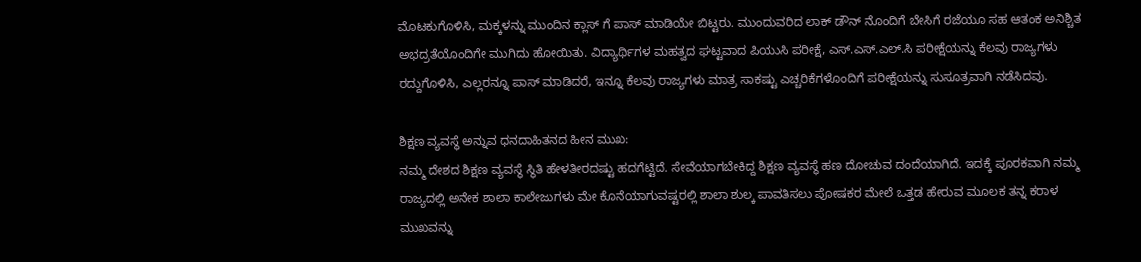ಮೊಟಕುಗೊಳಿಸಿ, ಮಕ್ಕಳನ್ನು ಮುಂದಿನ ಕ್ಲಾಸ್ ಗೆ ಪಾಸ್ ಮಾಡಿಯೇ ಬಿಟ್ಟರು. ಮುಂದುವರಿದ ಲಾಕ್ ಡೌನ್ ನೊಂದಿಗೆ ಬೇಸಿಗೆ ರಜೆಯೂ ಸಹ ಆತಂಕ ಅನಿಶ್ಚಿತ ಅಭದ್ರತೆಯೊಂದಿಗೇ ಮುಗಿದು ಹೋಯಿತು. ವಿದ್ಯಾರ್ಥಿಗಳ ಮಹತ್ವದ ಘಟ್ಟವಾದ ಪಿಯುಸಿ ಪರೀಕ್ಷೆ, ಎಸ್.ಎಸ್.ಎಲ್.ಸಿ ಪರೀಕ್ಷೆಯನ್ನು ಕೆಲವು ರಾಜ್ಯಗಳು ರದ್ದುಗೊಳಿಸಿ, ಎಲ್ಲರನ್ನೂ ಪಾಸ್ ಮಾಡಿದರೆ, ಇನ್ನೂ ಕೆಲವು ರಾಜ್ಯಗಳು ಮಾತ್ರ ಸಾಕಷ್ಟು ಎಚ್ಚರಿಕೆಗಳೊಂದಿಗೆ ಪರೀಕ್ಷೆಯನ್ನು ಸುಸೂತ್ರವಾಗಿ ನಡೆಸಿದವು.

ಶಿಕ್ಷಣ ವ್ಯವಸ್ಥೆ ಅನ್ನುವ ಧನದಾಹಿತನದ ಹೀನ ಮುಖ:
ನಮ್ಮ ದೇಶದ ಶಿಕ್ಷಣ ವ್ಯವಸ್ಥೆ ಸ್ಥಿತಿ ಹೇಳತೀರದಷ್ಟು ಹದಗೆಟ್ಟಿದೆ. ಸೇವೆಯಾಗಬೇಕಿದ್ದ ಶಿಕ್ಷಣ ವ್ಯವಸ್ಥೆ ಹಣ ದೋಚುವ ದಂದೆಯಾಗಿದೆ. ಇದಕ್ಕೆ ಪೂರಕವಾಗಿ ನಮ್ಮ ರಾಜ್ಯದಲ್ಲಿ ಅನೇಕ ಶಾಲಾ ಕಾಲೇಜುಗಳು ಮೇ ಕೊನೆಯಾಗುವಷ್ಟರಲ್ಲಿ ಶಾಲಾ ಶುಲ್ಕ ಪಾವತಿಸಲು ಪೋಷಕರ ಮೇಲೆ ಒತ್ತಡ ಹೇರುವ ಮೂಲಕ ತನ್ನ ಕರಾಳ ಮುಖವನ್ನು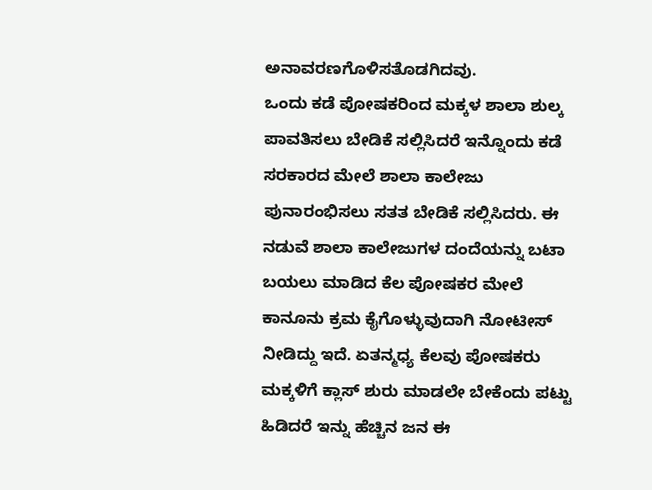ಅನಾವರಣಗೊಳಿಸತೊಡಗಿದವು.
ಒಂದು ಕಡೆ ಪೋಷಕರಿಂದ ಮಕ್ಕಳ ಶಾಲಾ ಶುಲ್ಕ ಪಾವತಿಸಲು ಬೇಡಿಕೆ ಸಲ್ಲಿಸಿದರೆ ಇನ್ನೊಂದು ಕಡೆ ಸರಕಾರದ ಮೇಲೆ ಶಾಲಾ ಕಾಲೇಜು ಪುನಾರಂಭಿಸಲು ಸತತ ಬೇಡಿಕೆ ಸಲ್ಲಿಸಿದರು. ಈ ನಡುವೆ ಶಾಲಾ ಕಾಲೇಜುಗಳ ದಂದೆಯನ್ನು ಬಟಾ ಬಯಲು ಮಾಡಿದ ಕೆಲ ಪೋಷಕರ ಮೇಲೆ ಕಾನೂನು ಕ್ರಮ ಕೈಗೊಳ್ಳುವುದಾಗಿ ನೋಟೀಸ್ ನೀಡಿದ್ದು ಇದೆ. ಏತನ್ಮಧ್ಯ ಕೆಲವು ಪೋಷಕರು ಮಕ್ಕಳಿಗೆ ಕ್ಲಾಸ್ ಶುರು ಮಾಡಲೇ ಬೇಕೆಂದು ಪಟ್ಟು ಹಿಡಿದರೆ ಇನ್ನು ಹೆಚ್ಚಿನ ಜನ ಈ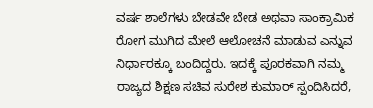ವರ್ಷ ಶಾಲೆಗಳು ಬೇಡವೇ ಬೇಡ ಅಥವಾ ಸಾಂಕ್ರಾಮಿಕ ರೋಗ ಮುಗಿದ ಮೇಲೆ ಆಲೋಚನೆ ಮಾಡುವ ಎನ್ನುವ ನಿರ್ಧಾರಕ್ಕೂ ಬಂದಿದ್ದರು. ಇದಕ್ಕೆ ಪೂರಕವಾಗಿ ನಮ್ಮ ರಾಜ್ಯದ ಶಿಕ್ಷಣ ಸಚಿವ ಸುರೇಶ ಕುಮಾರ್ ಸ್ಪಂದಿಸಿದರೆ,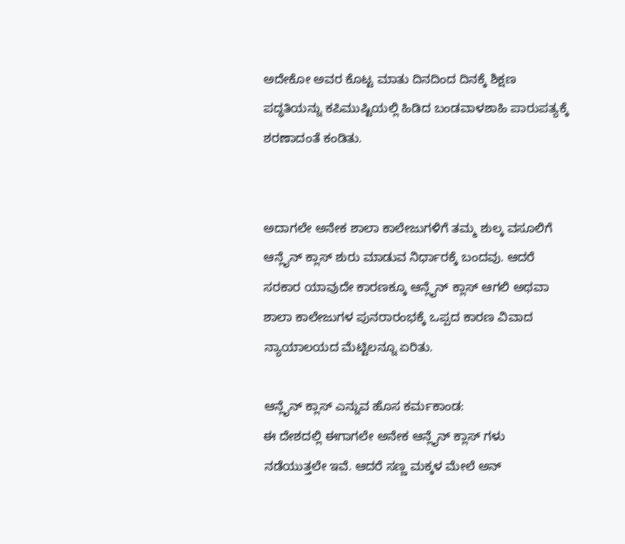ಅದೇಕೋ ಅವರ ಕೊಟ್ಟ ಮಾತು ದಿನದಿಂದ ದಿನಕ್ಕೆ ಶಿಕ್ಷಣ ಪದ್ಧತಿಯನ್ನು ಕಪಿಮುಷ್ಟಿಯಲ್ಲಿ ಹಿಡಿದ ಬಂಡವಾಳಶಾಹಿ ಪಾರುಪತ್ಯಕ್ಕೆ ಶರಣಾದಂತೆ ಕಂಡಿತು.


ಅದಾಗಲೇ ಅನೇಕ ಶಾಲಾ ಕಾಲೇಜುಗಳಿಗೆ ತಮ್ಮ ಶುಲ್ಕ ವಸೂಲಿಗೆ ಆನ್ಲೈನ್ ಕ್ಲಾಸ್ ಶುರು ಮಾಡುವ ನಿರ್ಧಾರಕ್ಕೆ ಬಂದವು. ಆದರೆ ಸರಕಾರ ಯಾವುದೇ ಕಾರಣಕ್ಕೂ ಆನ್ಲೈನ್ ಕ್ಲಾಸ್ ಆಗಲಿ ಅಥವಾ ಶಾಲಾ ಕಾಲೇಜುಗಳ ಪುನರಾರಂಭಕ್ಕೆ ಒಪ್ಪದ ಕಾರಣ ವಿವಾದ ನ್ಯಾಯಾಲಯದ ಮೆಟ್ಟಿಲನ್ನೂ ಏರಿತು.

ಆನ್ಲೈನ್ ಕ್ಲಾಸ್ ಎನ್ನುವ ಹೊಸ ಕರ್ಮಕಾಂಡ:
ಈ ದೇಶದಲ್ಲಿ ಈಗಾಗಲೇ ಅನೇಕ ಆನ್ಲೈನ್ ಕ್ಲಾಸ್ ಗಳು ನಡೆಯುತ್ತಲೇ ಇವೆ. ಆದರೆ ಸಣ್ಣ ಮಕ್ಕಳ ಮೇಲೆ ಅನ್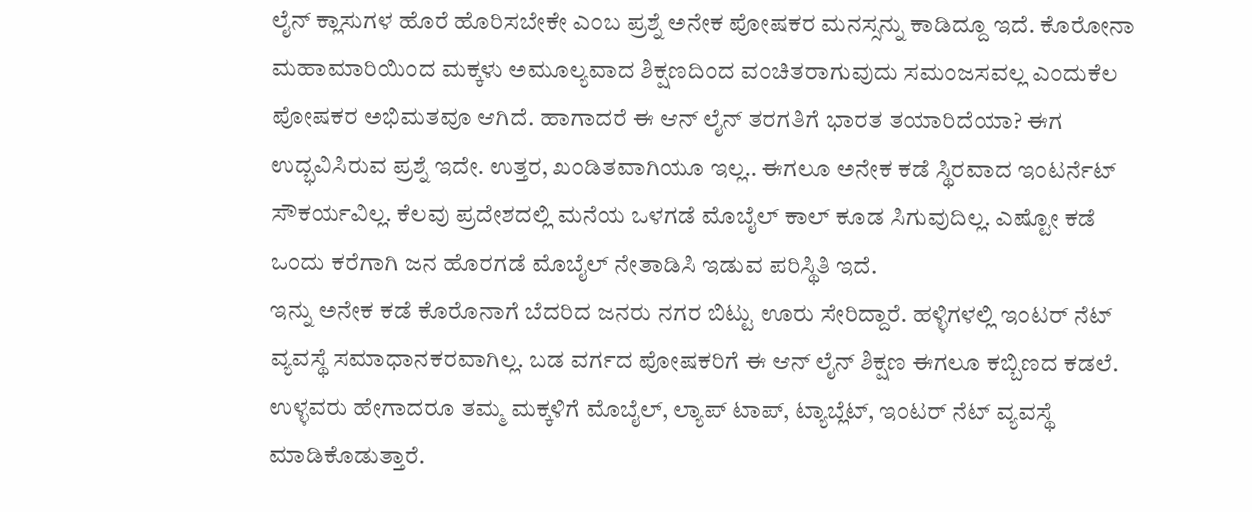ಲೈನ್ ಕ್ಲಾಸುಗಳ ಹೊರೆ ಹೊರಿಸಬೇಕೇ ಎಂಬ ಪ್ರಶ್ನೆ ಅನೇಕ ಪೋಷಕರ ಮನಸ್ಸನ್ನು ಕಾಡಿದ್ದೂ ಇದೆ. ಕೊರೋನಾ ಮಹಾಮಾರಿಯಿಂದ ಮಕ್ಕಳು ಅಮೂಲ್ಯವಾದ ಶಿಕ್ಷಣದಿಂದ ವಂಚಿತರಾಗುವುದು ಸಮಂಜಸವಲ್ಲ ಎಂದುಕೆಲ ಪೋಷಕರ ಅಭಿಮತವೂ ಆಗಿದೆ. ಹಾಗಾದರೆ ಈ ಆನ್ ಲೈನ್ ತರಗತಿಗೆ ಭಾರತ ತಯಾರಿದೆಯಾ? ಈಗ ಉದ್ಭವಿಸಿರುವ ಪ್ರಶ್ನೆ ಇದೇ. ಉತ್ತರ, ಖಂಡಿತವಾಗಿಯೂ ಇಲ್ಲ.. ಈಗಲೂ ಅನೇಕ ಕಡೆ ಸ್ಥಿರವಾದ ಇಂಟರ್ನೆಟ್ ಸೌಕರ್ಯವಿಲ್ಲ. ಕೆಲವು ಪ್ರದೇಶದಲ್ಲಿ ಮನೆಯ ಒಳಗಡೆ ಮೊಬೈಲ್ ಕಾಲ್ ಕೂಡ ಸಿಗುವುದಿಲ್ಲ. ಎಷ್ಟೋ ಕಡೆ ಒಂದು ಕರೆಗಾಗಿ ಜನ ಹೊರಗಡೆ ಮೊಬೈಲ್ ನೇತಾಡಿಸಿ ಇಡುವ ಪರಿಸ್ಥಿತಿ ಇದೆ.
ಇನ್ನು ಅನೇಕ ಕಡೆ ಕೊರೊನಾಗೆ ಬೆದರಿದ ಜನರು ನಗರ ಬಿಟ್ಟು ಊರು ಸೇರಿದ್ದಾರೆ. ಹಳ್ಳಿಗಳಲ್ಲಿ ಇಂಟರ್ ನೆಟ್ ವ್ಯವಸ್ಥೆ ಸಮಾಧಾನಕರವಾಗಿಲ್ಲ. ಬಡ ವರ್ಗದ ಪೋಷಕರಿಗೆ ಈ ಆನ್ ಲೈನ್ ಶಿಕ್ಷಣ ಈಗಲೂ ಕಬ್ಬಿಣದ ಕಡಲೆ. ಉಳ್ಳವರು ಹೇಗಾದರೂ ತಮ್ಮ ಮಕ್ಕಳಿಗೆ ಮೊಬೈಲ್, ಲ್ಯಾಪ್ ಟಾಪ್, ಟ್ಯಾಬ್ಲೆಟ್, ಇಂಟರ್ ನೆಟ್ ವ್ಯವಸ್ಥೆ ಮಾಡಿಕೊಡುತ್ತಾರೆ.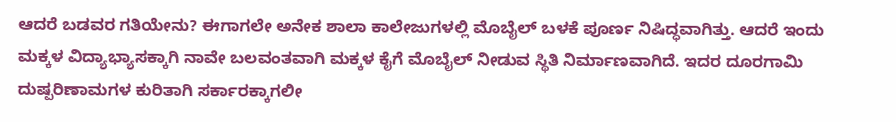ಆದರೆ ಬಡವರ ಗತಿಯೇನು? ಈಗಾಗಲೇ ಅನೇಕ ಶಾಲಾ ಕಾಲೇಜುಗಳಲ್ಲಿ ಮೊಬೈಲ್ ಬಳಕೆ ಪೂರ್ಣ ನಿಷಿದ್ಧವಾಗಿತ್ತು. ಆದರೆ ಇಂದು ಮಕ್ಕಳ ವಿದ್ಯಾಭ್ಯಾಸಕ್ಕಾಗಿ ನಾವೇ ಬಲವಂತವಾಗಿ ಮಕ್ಕಳ ಕೈಗೆ ಮೊಬೈಲ್ ನೀಡುವ ಸ್ಥಿತಿ ನಿರ್ಮಾಣವಾಗಿದೆ. ಇದರ ದೂರಗಾಮಿ ದುಷ್ಪರಿಣಾಮಗಳ ಕುರಿತಾಗಿ ಸರ್ಕಾರಕ್ಕಾಗಲೀ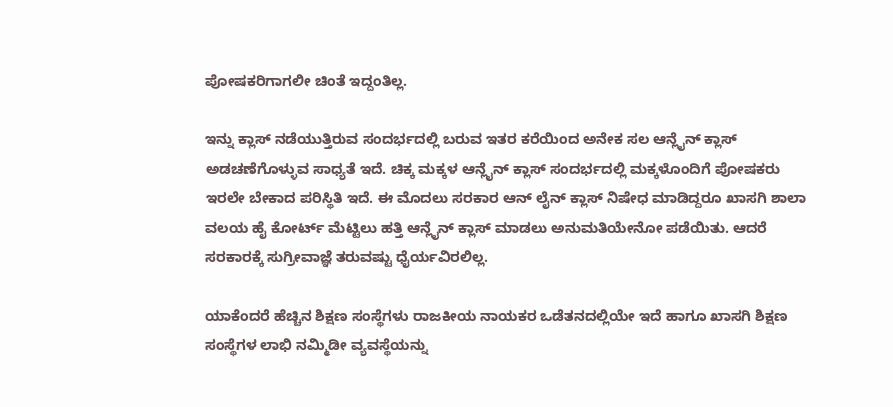ಪೋಷಕರಿಗಾಗಲೀ ಚಿಂತೆ ಇದ್ದಂತಿಲ್ಲ.

ಇನ್ನು ಕ್ಲಾಸ್ ನಡೆಯುತ್ತಿರುವ ಸಂದರ್ಭದಲ್ಲಿ ಬರುವ ಇತರ ಕರೆಯಿಂದ ಅನೇಕ ಸಲ ಆನ್ಲೈನ್ ಕ್ಲಾಸ್ ಅಡಚಣೆಗೊಳ್ಳುವ ಸಾಧ್ಯತೆ ಇದೆ. ಚಿಕ್ಕ ಮಕ್ಕಳ ಆನ್ಲೈನ್ ಕ್ಲಾಸ್ ಸಂದರ್ಭದಲ್ಲಿ ಮಕ್ಕಳೊಂದಿಗೆ ಪೋಷಕರು ಇರಲೇ ಬೇಕಾದ ಪರಿಸ್ಥಿತಿ ಇದೆ. ಈ ಮೊದಲು ಸರಕಾರ ಆನ್ ಲೈನ್ ಕ್ಲಾಸ್ ನಿಷೇಧ ಮಾಡಿದ್ದರೂ ಖಾಸಗಿ ಶಾಲಾ ವಲಯ ಹೈ ಕೋರ್ಟ್ ಮೆಟ್ಟಿಲು ಹತ್ತಿ ಆನ್ಲೈನ್ ಕ್ಲಾಸ್ ಮಾಡಲು ಅನುಮತಿಯೇನೋ ಪಡೆಯಿತು. ಆದರೆ ಸರಕಾರಕ್ಕೆ ಸುಗ್ರೀವಾಜ್ಞೆ ತರುವಷ್ಟು ಧೈರ್ಯವಿರಲಿಲ್ಲ.

ಯಾಕೆಂದರೆ ಹೆಚ್ಚಿನ ಶಿಕ್ಷಣ ಸಂಸ್ಥೆಗಳು ರಾಜಕೀಯ ನಾಯಕರ ಒಡೆತನದಲ್ಲಿಯೇ ಇದೆ ಹಾಗೂ ಖಾಸಗಿ ಶಿಕ್ಷಣ ಸಂಸ್ಥೆಗಳ ಲಾಭಿ ನಮ್ಮಿಡೀ ವ್ಯವಸ್ಥೆಯನ್ನು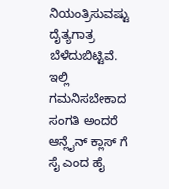ನಿಯಂತ್ರಿಸುವಷ್ಟು ದೈತ್ಯಗಾತ್ರ ಬೆಳೆದುಬಿಟ್ಟಿವೆ. ಇಲ್ಲಿ ಗಮನಿಸಬೇಕಾದ ಸಂಗತಿ ಅಂದರೆ ಆನ್ಲೈನ್ ಕ್ಲಾಸ್ ಗೆ ಸೈ ಎಂದ ಹೈ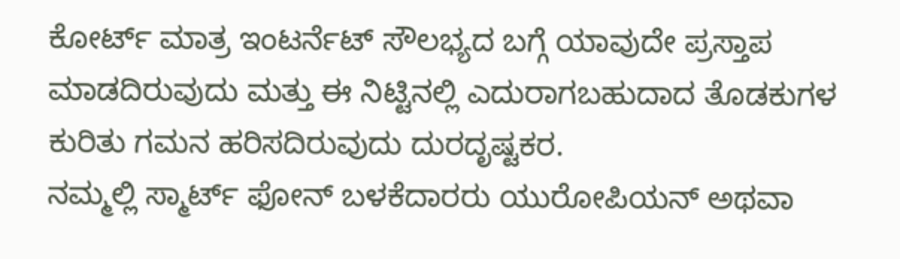ಕೋರ್ಟ್ ಮಾತ್ರ ಇಂಟರ್ನೆಟ್ ಸೌಲಭ್ಯದ ಬಗ್ಗೆ ಯಾವುದೇ ಪ್ರಸ್ತಾಪ ಮಾಡದಿರುವುದು ಮತ್ತು ಈ ನಿಟ್ಟಿನಲ್ಲಿ ಎದುರಾಗಬಹುದಾದ ತೊಡಕುಗಳ ಕುರಿತು ಗಮನ ಹರಿಸದಿರುವುದು ದುರದೃಷ್ಟಕರ.
ನಮ್ಮಲ್ಲಿ ಸ್ಮಾರ್ಟ್ ಫೋನ್ ಬಳಕೆದಾರರು ಯುರೋಪಿಯನ್ ಅಥವಾ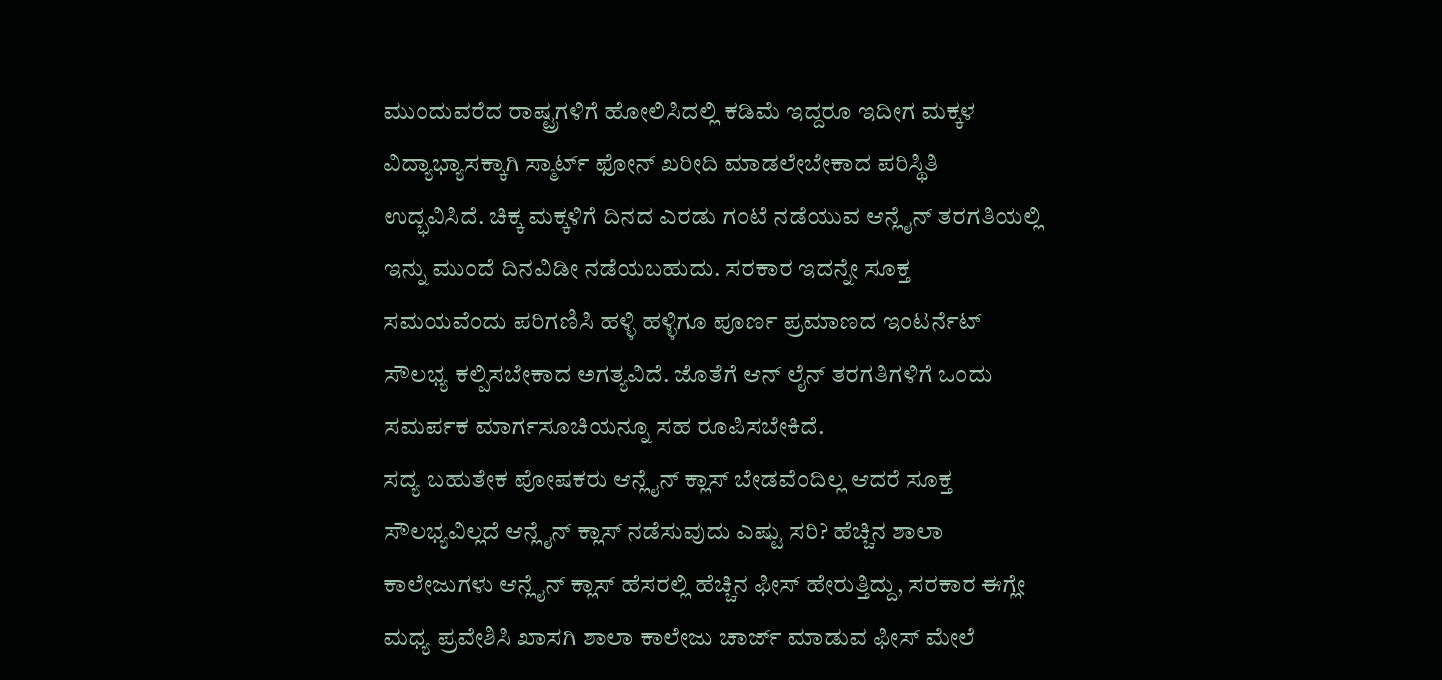ಮುಂದುವರೆದ ರಾಷ್ಟ್ರಗಳಿಗೆ ಹೋಲಿಸಿದಲ್ಲಿ ಕಡಿಮೆ ಇದ್ದರೂ ಇದೀಗ ಮಕ್ಕಳ ವಿದ್ಯಾಭ್ಯಾಸಕ್ಕಾಗಿ ಸ್ಮಾರ್ಟ್ ಫೋನ್ ಖರೀದಿ ಮಾಡಲೇಬೇಕಾದ ಪರಿಸ್ಥಿತಿ ಉದ್ಭವಿಸಿದೆ. ಚಿಕ್ಕ ಮಕ್ಕಳಿಗೆ ದಿನದ ಎರಡು ಗಂಟೆ ನಡೆಯುವ ಆನ್ಲೈನ್ ತರಗತಿಯಲ್ಲಿ ಇನ್ನು ಮುಂದೆ ದಿನವಿಡೀ ನಡೆಯಬಹುದು. ಸರಕಾರ ಇದನ್ನೇ ಸೂಕ್ತ ಸಮಯವೆಂದು ಪರಿಗಣಿಸಿ ಹಳ್ಳಿ ಹಳ್ಳಿಗೂ ಪೂರ್ಣ ಪ್ರಮಾಣದ ಇಂಟರ್ನೆಟ್ ಸೌಲಭ್ಯ ಕಲ್ಪಿಸಬೇಕಾದ ಅಗತ್ಯವಿದೆ. ಜೊತೆಗೆ ಆನ್ ಲೈನ್ ತರಗತಿಗಳಿಗೆ ಒಂದು ಸಮರ್ಪಕ ಮಾರ್ಗಸೂಚಿಯನ್ನೂ ಸಹ ರೂಪಿಸಬೇಕಿದೆ.
ಸದ್ಯ ಬಹುತೇಕ ಪೋಷಕರು ಆನ್ಲೈನ್ ಕ್ಲಾಸ್ ಬೇಡವೆಂದಿಲ್ಲ ಆದರೆ ಸೂಕ್ತ ಸೌಲಭ್ಯವಿಲ್ಲದೆ ಆನ್ಲೈನ್ ಕ್ಲಾಸ್ ನಡೆಸುವುದು ಎಷ್ಟು ಸರಿ? ಹೆಚ್ಚಿನ ಶಾಲಾ ಕಾಲೇಜುಗಳು ಆನ್ಲೈನ್ ಕ್ಲಾಸ್ ಹೆಸರಲ್ಲಿ ಹೆಚ್ಚಿನ ಫೀಸ್ ಹೇರುತ್ತಿದ್ದು, ಸರಕಾರ ಈಗ್ಲೇ ಮಧ್ಯ ಪ್ರವೇಶಿಸಿ ಖಾಸಗಿ ಶಾಲಾ ಕಾಲೇಜು ಚಾರ್ಜ್ ಮಾಡುವ ಫೀಸ್ ಮೇಲೆ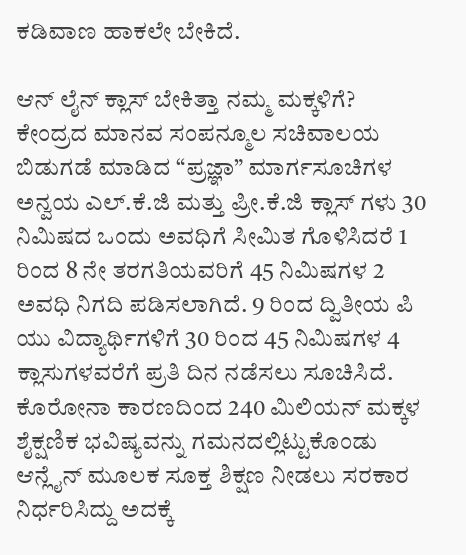ಕಡಿವಾಣ ಹಾಕಲೇ ಬೇಕಿದೆ.

ಆನ್ ಲೈನ್ ಕ್ಲಾಸ್ ಬೇಕಿತ್ತಾ ನಮ್ಮ ಮಕ್ಕಳಿಗೆ?
ಕೇಂದ್ರದ ಮಾನವ ಸಂಪನ್ಮೂಲ ಸಚಿವಾಲಯ ಬಿಡುಗಡೆ ಮಾಡಿದ “ಪ್ರಜ್ಞಾ” ಮಾರ್ಗಸೂಚಿಗಳ ಅನ್ವಯ ಎಲ್.ಕೆ.ಜಿ ಮತ್ತು ಪ್ರೀ.ಕೆ.ಜಿ ಕ್ಲಾಸ್ ಗಳು 30 ನಿಮಿಷದ ಒಂದು ಅವಧಿಗೆ ಸೀಮಿತ ಗೊಳಿಸಿದರೆ 1 ರಿಂದ 8 ನೇ ತರಗತಿಯವರಿಗೆ 45 ನಿಮಿಷಗಳ 2 ಅವಧಿ ನಿಗದಿ ಪಡಿಸಲಾಗಿದೆ. 9 ರಿಂದ ದ್ವಿತೀಯ ಪಿ ಯು ವಿದ್ಯಾರ್ಥಿಗಳಿಗೆ 30 ರಿಂದ 45 ನಿಮಿಷಗಳ 4 ಕ್ಲಾಸುಗಳವರೆಗೆ ಪ್ರತಿ ದಿನ ನಡೆಸಲು ಸೂಚಿಸಿದೆ. ಕೊರೋನಾ ಕಾರಣದಿಂದ 240 ಮಿಲಿಯನ್ ಮಕ್ಕಳ ಶೈಕ್ಷಣಿಕ ಭವಿಷ್ಯವನ್ನು ಗಮನದಲ್ಲಿಟ್ಟುಕೊಂಡು ಆನ್ಲೈನ್ ಮೂಲಕ ಸೂಕ್ತ ಶಿಕ್ಷಣ ನೀಡಲು ಸರಕಾರ ನಿರ್ಧರಿಸಿದ್ದು ಅದಕ್ಕೆ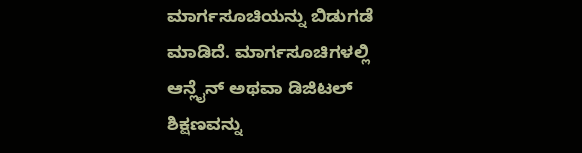ಮಾರ್ಗಸೂಚಿಯನ್ನು ಬಿಡುಗಡೆ ಮಾಡಿದೆ. ಮಾರ್ಗಸೂಚಿಗಳಲ್ಲಿ ಆನ್ಲೈನ್ ಅಥವಾ ಡಿಜಿಟಲ್ ಶಿಕ್ಷಣವನ್ನು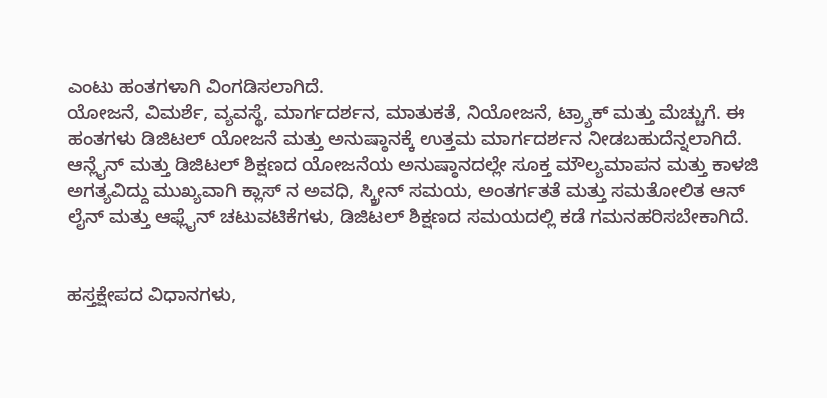ಎಂಟು ಹಂತಗಳಾಗಿ ವಿಂಗಡಿಸಲಾಗಿದೆ.
ಯೋಜನೆ, ವಿಮರ್ಶೆ, ವ್ಯವಸ್ಥೆ, ಮಾರ್ಗದರ್ಶನ, ಮಾತುಕತೆ, ನಿಯೋಜನೆ, ಟ್ರ್ಯಾಕ್ ಮತ್ತು ಮೆಚ್ಚುಗೆ. ಈ ಹಂತಗಳು ಡಿಜಿಟಲ್ ಯೋಜನೆ ಮತ್ತು ಅನುಷ್ಠಾನಕ್ಕೆ ಉತ್ತಮ ಮಾರ್ಗದರ್ಶನ ನೀಡಬಹುದೆನ್ನಲಾಗಿದೆ. ಆನ್ಲೈನ್ ಮತ್ತು ಡಿಜಿಟಲ್ ಶಿಕ್ಷಣದ ಯೋಜನೆಯ ಅನುಷ್ಠಾನದಲ್ಲೇ ಸೂಕ್ತ ಮೌಲ್ಯಮಾಪನ ಮತ್ತು ಕಾಳಜಿ ಅಗತ್ಯವಿದ್ದು ಮುಖ್ಯವಾಗಿ ಕ್ಲಾಸ್ ನ ಅವಧಿ, ಸ್ಕ್ರೀನ್ ಸಮಯ, ಅಂತರ್ಗತತೆ ಮತ್ತು ಸಮತೋಲಿತ ಆನ್ ಲೈನ್ ಮತ್ತು ಆಫ್ಲೈನ್ ಚಟುವಟಿಕೆಗಳು, ಡಿಜಿಟಲ್ ಶಿಕ್ಷಣದ ಸಮಯದಲ್ಲಿ ಕಡೆ ಗಮನಹರಿಸಬೇಕಾಗಿದೆ.


ಹಸ್ತಕ್ಷೇಪದ ವಿಧಾನಗಳು,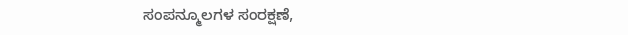ಸಂಪನ್ಮೂಲಗಳ ಸಂರಕ್ಷಣೆ,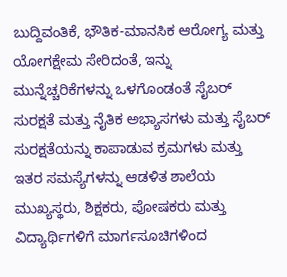ಬುದ್ದಿವಂತಿಕೆ, ಭೌತಿಕ-ಮಾನಸಿಕ ಆರೋಗ್ಯ ಮತ್ತು ಯೋಗಕ್ಷೇಮ ಸೇರಿದಂತೆ, ಇನ್ನು ಮುನ್ನೆಚ್ಚರಿಕೆಗಳನ್ನು ಒಳಗೊಂಡಂತೆ ಸೈಬರ್ ಸುರಕ್ಷತೆ ಮತ್ತು ನೈತಿಕ ಅಭ್ಯಾಸಗಳು ಮತ್ತು ಸೈಬರ್ ಸುರಕ್ಷತೆಯನ್ನು ಕಾಪಾಡುವ ಕ್ರಮಗಳು ಮತ್ತು ಇತರ ಸಮಸ್ಯೆಗಳನ್ನು ಆಡಳಿತ ಶಾಲೆಯ ಮುಖ್ಯಸ್ಥರು, ಶಿಕ್ಷಕರು, ಪೋಷಕರು ಮತ್ತು ವಿದ್ಯಾರ್ಥಿಗಳಿಗೆ ಮಾರ್ಗಸೂಚಿಗಳಿಂದ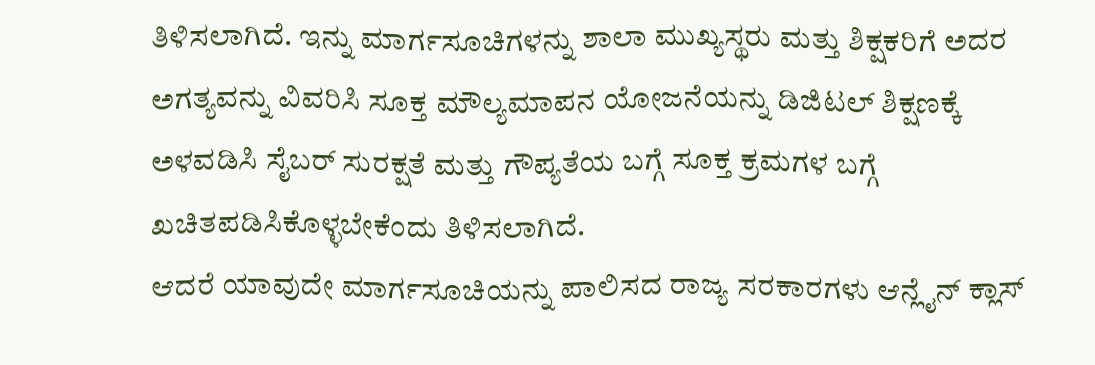ತಿಳಿಸಲಾಗಿದೆ. ಇನ್ನು ಮಾರ್ಗಸೂಚಿಗಳನ್ನು ಶಾಲಾ ಮುಖ್ಯಸ್ಥರು ಮತ್ತು ಶಿಕ್ಷಕರಿಗೆ ಅದರ ಅಗತ್ಯವನ್ನು ವಿವರಿಸಿ ಸೂಕ್ತ ಮೌಲ್ಯಮಾಪನ ಯೋಜನೆಯನ್ನು ಡಿಜಿಟಲ್ ಶಿಕ್ಷಣಕ್ಕೆ ಅಳವಡಿಸಿ ಸೈಬರ್ ಸುರಕ್ಷತೆ ಮತ್ತು ಗೌಪ್ಯತೆಯ ಬಗ್ಗೆ ಸೂಕ್ತ ಕ್ರಮಗಳ ಬಗ್ಗೆ ಖಚಿತಪಡಿಸಿಕೊಳ್ಳಬೇಕೆಂದು ತಿಳಿಸಲಾಗಿದೆ.
ಆದರೆ ಯಾವುದೇ ಮಾರ್ಗಸೂಚಿಯನ್ನು ಪಾಲಿಸದ ರಾಜ್ಯ ಸರಕಾರಗಳು ಆನ್ಲೈನ್ ಕ್ಲಾಸ್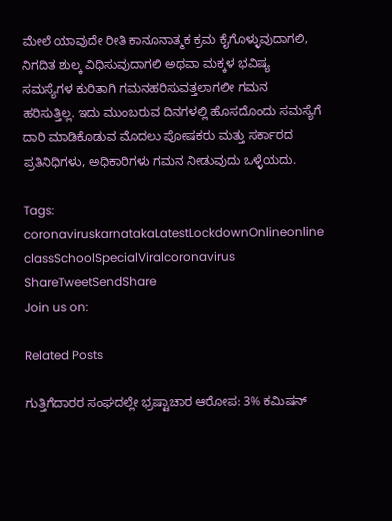ಮೇಲೆ ಯಾವುದೇ ರೀತಿ ಕಾನೂನಾತ್ಮಕ ಕ್ರಮ ಕೈಗೊಳ್ಳುವುದಾಗಲಿ, ನಿಗದಿತ ಶುಲ್ಕ ವಿಧಿಸುವುದಾಗಲಿ ಅಥವಾ ಮಕ್ಕಳ ಭವಿಷ್ಯ ಸಮಸ್ಯೆಗಳ ಕುರಿತಾಗಿ ಗಮನಹರಿಸುವತ್ತಲಾಗಲೀ ಗಮನ ಹರಿಸುತ್ತಿಲ್ಲ. ಇದು ಮುಂಬರುವ ದಿನಗಳಲ್ಲಿ ಹೊಸದೊಂದು ಸಮಸ್ಯೆಗೆ ದಾರಿ ಮಾಡಿಕೊಡುವ ಮೊದಲು ಪೋಷಕರು ಮತ್ತು ಸರ್ಕಾರದ ಪ್ರತಿನಿಧಿಗಳು, ಅಧಿಕಾರಿಗಳು ಗಮನ ನೀಡುವುದು ಒಳ್ಳೆಯದು.

Tags: coronaviruskarnatakaLatestLockdownOnlineonline classSchoolSpecialViralcoronavirus
ShareTweetSendShare
Join us on:

Related Posts

ಗುತ್ತಿಗೆದಾರರ ಸಂಘದಲ್ಲೇ ಭ್ರಷ್ಟಾಚಾರ ಆರೋಪ: 3% ಕಮಿಷನ್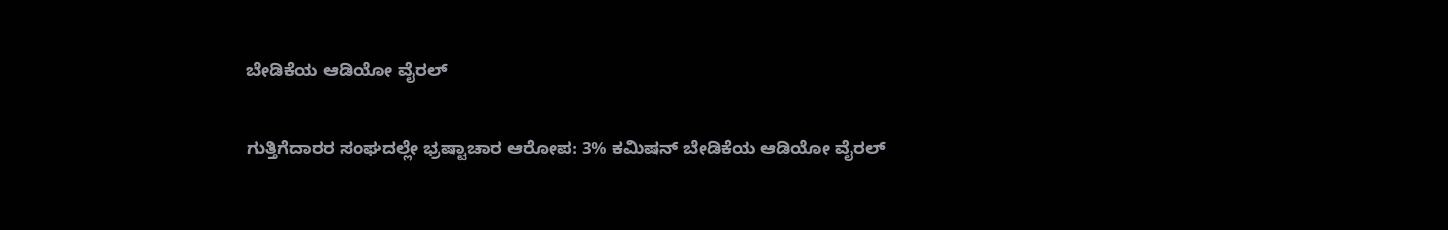ಬೇಡಿಕೆಯ ಆಡಿಯೋ ವೈರಲ್

ಗುತ್ತಿಗೆದಾರರ ಸಂಘದಲ್ಲೇ ಭ್ರಷ್ಟಾಚಾರ ಆರೋಪ: 3% ಕಮಿಷನ್ ಬೇಡಿಕೆಯ ಆಡಿಯೋ ವೈರಲ್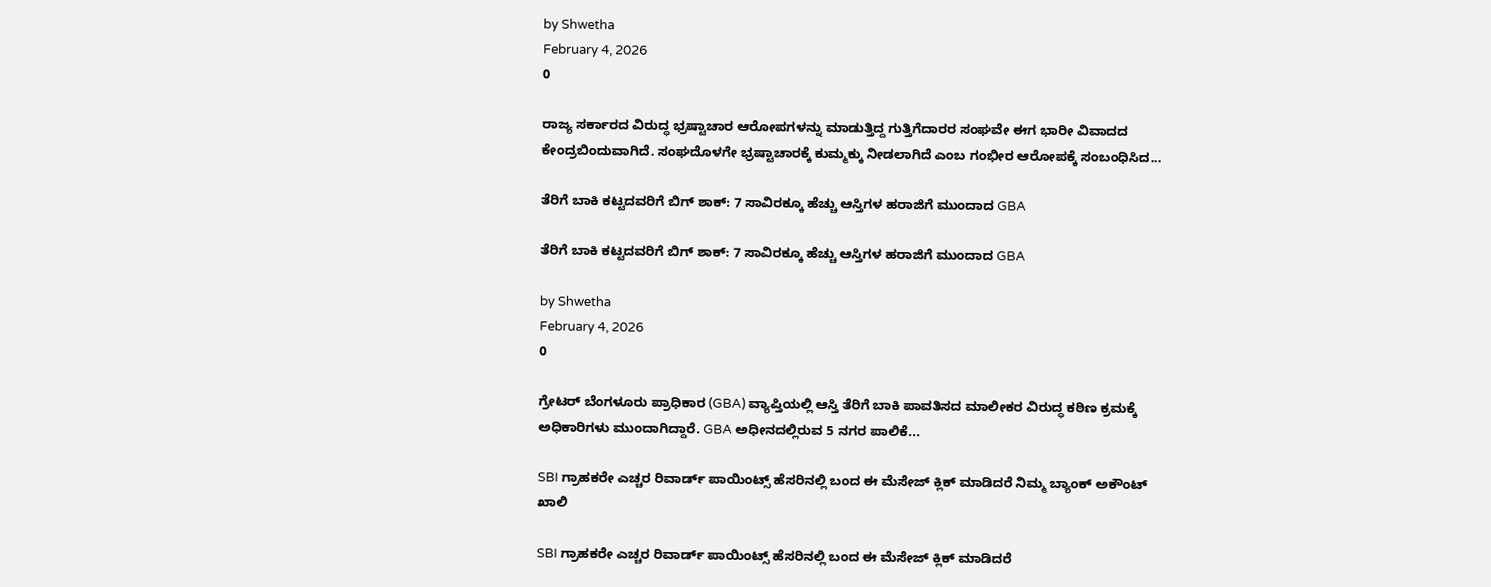by Shwetha
February 4, 2026
0

ರಾಜ್ಯ ಸರ್ಕಾರದ ವಿರುದ್ಧ ಭ್ರಷ್ಟಾಚಾರ ಆರೋಪಗಳನ್ನು ಮಾಡುತ್ತಿದ್ದ ಗುತ್ತಿಗೆದಾರರ ಸಂಘವೇ ಈಗ ಭಾರೀ ವಿವಾದದ ಕೇಂದ್ರಬಿಂದುವಾಗಿದೆ. ಸಂಘದೊಳಗೇ ಭ್ರಷ್ಟಾಚಾರಕ್ಕೆ ಕುಮ್ಮಕ್ಕು ನೀಡಲಾಗಿದೆ ಎಂಬ ಗಂಭೀರ ಆರೋಪಕ್ಕೆ ಸಂಬಂಧಿಸಿದ...

ತೆರಿಗೆ ಬಾಕಿ ಕಟ್ಟದವರಿಗೆ ಬಿಗ್ ಶಾಕ್: 7 ಸಾವಿರಕ್ಕೂ ಹೆಚ್ಚು ಆಸ್ತಿಗಳ ಹರಾಜಿಗೆ ಮುಂದಾದ GBA

ತೆರಿಗೆ ಬಾಕಿ ಕಟ್ಟದವರಿಗೆ ಬಿಗ್ ಶಾಕ್: 7 ಸಾವಿರಕ್ಕೂ ಹೆಚ್ಚು ಆಸ್ತಿಗಳ ಹರಾಜಿಗೆ ಮುಂದಾದ GBA

by Shwetha
February 4, 2026
0

ಗ್ರೇಟರ್ ಬೆಂಗಳೂರು ಪ್ರಾಧಿಕಾರ (GBA) ವ್ಯಾಪ್ತಿಯಲ್ಲಿ ಆಸ್ತಿ ತೆರಿಗೆ ಬಾಕಿ ಪಾವತಿಸದ ಮಾಲೀಕರ ವಿರುದ್ಧ ಕಠಿಣ ಕ್ರಮಕ್ಕೆ ಅಧಿಕಾರಿಗಳು ಮುಂದಾಗಿದ್ದಾರೆ. GBA ಅಧೀನದಲ್ಲಿರುವ 5 ನಗರ ಪಾಲಿಕೆ...

SBI ಗ್ರಾಹಕರೇ ಎಚ್ಚರ ರಿವಾರ್ಡ್ ಪಾಯಿಂಟ್ಸ್ ಹೆಸರಿನಲ್ಲಿ ಬಂದ ಈ ಮೆಸೇಜ್ ಕ್ಲಿಕ್ ಮಾಡಿದರೆ ನಿಮ್ಮ ಬ್ಯಾಂಕ್ ಅಕೌಂಟ್ ಖಾಲಿ

SBI ಗ್ರಾಹಕರೇ ಎಚ್ಚರ ರಿವಾರ್ಡ್ ಪಾಯಿಂಟ್ಸ್ ಹೆಸರಿನಲ್ಲಿ ಬಂದ ಈ ಮೆಸೇಜ್ ಕ್ಲಿಕ್ ಮಾಡಿದರೆ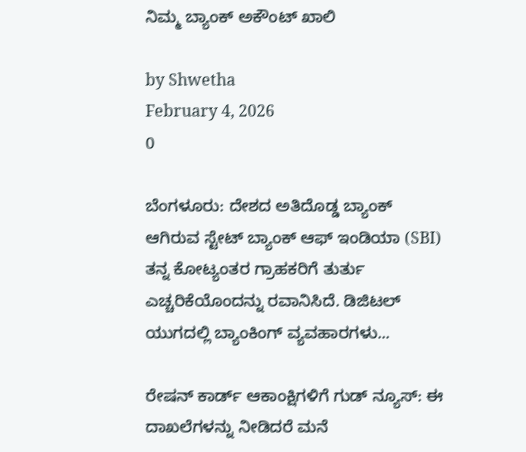ನಿಮ್ಮ ಬ್ಯಾಂಕ್ ಅಕೌಂಟ್ ಖಾಲಿ

by Shwetha
February 4, 2026
0

ಬೆಂಗಳೂರು: ದೇಶದ ಅತಿದೊಡ್ಡ ಬ್ಯಾಂಕ್ ಆಗಿರುವ ಸ್ಟೇಟ್ ಬ್ಯಾಂಕ್ ಆಫ್ ಇಂಡಿಯಾ (SBI) ತನ್ನ ಕೋಟ್ಯಂತರ ಗ್ರಾಹಕರಿಗೆ ತುರ್ತು ಎಚ್ಚರಿಕೆಯೊಂದನ್ನು ರವಾನಿಸಿದೆ. ಡಿಜಿಟಲ್ ಯುಗದಲ್ಲಿ ಬ್ಯಾಂಕಿಂಗ್ ವ್ಯವಹಾರಗಳು...

ರೇಷನ್ ಕಾರ್ಡ್ ಆಕಾಂಕ್ಷಿಗಳಿಗೆ ಗುಡ್ ನ್ಯೂಸ್: ಈ ದಾಖಲೆಗಳನ್ನು ನೀಡಿದರೆ ಮನೆ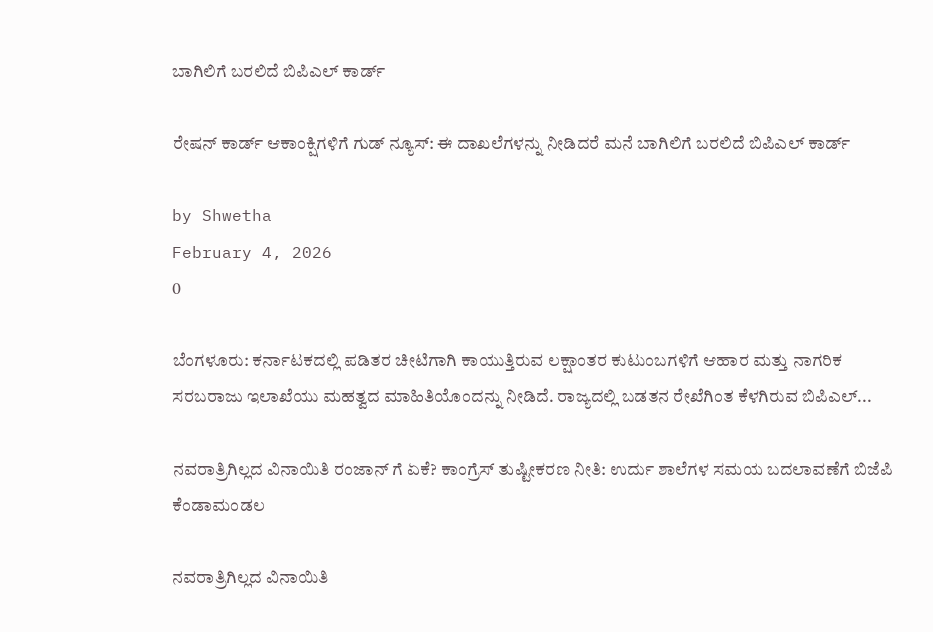ಬಾಗಿಲಿಗೆ ಬರಲಿದೆ ಬಿಪಿಎಲ್ ಕಾರ್ಡ್

ರೇಷನ್ ಕಾರ್ಡ್ ಆಕಾಂಕ್ಷಿಗಳಿಗೆ ಗುಡ್ ನ್ಯೂಸ್: ಈ ದಾಖಲೆಗಳನ್ನು ನೀಡಿದರೆ ಮನೆ ಬಾಗಿಲಿಗೆ ಬರಲಿದೆ ಬಿಪಿಎಲ್ ಕಾರ್ಡ್

by Shwetha
February 4, 2026
0

ಬೆಂಗಳೂರು: ಕರ್ನಾಟಕದಲ್ಲಿ ಪಡಿತರ ಚೀಟಿಗಾಗಿ ಕಾಯುತ್ತಿರುವ ಲಕ್ಷಾಂತರ ಕುಟುಂಬಗಳಿಗೆ ಆಹಾರ ಮತ್ತು ನಾಗರಿಕ ಸರಬರಾಜು ಇಲಾಖೆಯು ಮಹತ್ವದ ಮಾಹಿತಿಯೊಂದನ್ನು ನೀಡಿದೆ. ರಾಜ್ಯದಲ್ಲಿ ಬಡತನ ರೇಖೆಗಿಂತ ಕೆಳಗಿರುವ ಬಿಪಿಎಲ್...

ನವರಾತ್ರಿಗಿಲ್ಲದ ವಿನಾಯಿತಿ ರಂಜಾನ್ ಗೆ ಏಕೆ? ಕಾಂಗ್ರೆಸ್ ತುಷ್ಟೀಕರಣ ನೀತಿ: ಉರ್ದು ಶಾಲೆಗಳ ಸಮಯ ಬದಲಾವಣೆಗೆ ಬಿಜೆಪಿ ಕೆಂಡಾಮಂಡಲ

ನವರಾತ್ರಿಗಿಲ್ಲದ ವಿನಾಯಿತಿ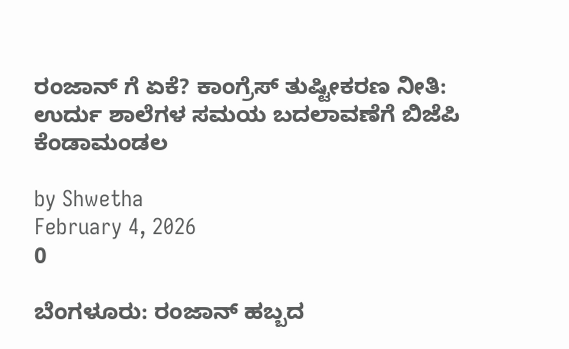ರಂಜಾನ್ ಗೆ ಏಕೆ? ಕಾಂಗ್ರೆಸ್ ತುಷ್ಟೀಕರಣ ನೀತಿ: ಉರ್ದು ಶಾಲೆಗಳ ಸಮಯ ಬದಲಾವಣೆಗೆ ಬಿಜೆಪಿ ಕೆಂಡಾಮಂಡಲ

by Shwetha
February 4, 2026
0

ಬೆಂಗಳೂರು: ರಂಜಾನ್ ಹಬ್ಬದ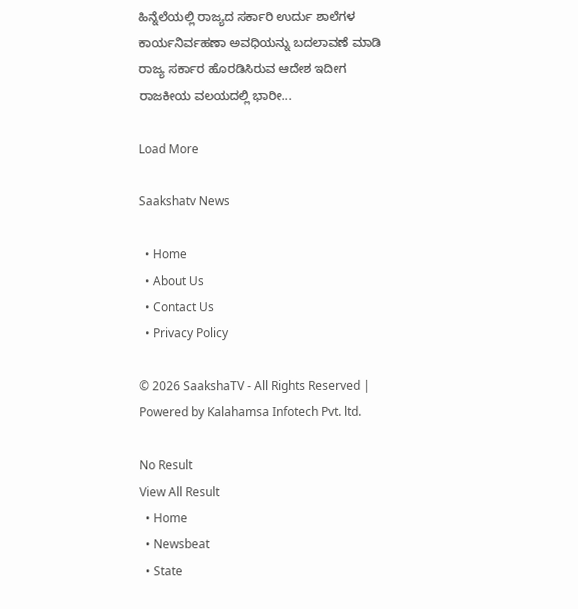ಹಿನ್ನೆಲೆಯಲ್ಲಿ ರಾಜ್ಯದ ಸರ್ಕಾರಿ ಉರ್ದು ಶಾಲೆಗಳ ಕಾರ್ಯನಿರ್ವಹಣಾ ಅವಧಿಯನ್ನು ಬದಲಾವಣೆ ಮಾಡಿ ರಾಜ್ಯ ಸರ್ಕಾರ ಹೊರಡಿಸಿರುವ ಆದೇಶ ಇದೀಗ ರಾಜಕೀಯ ವಲಯದಲ್ಲಿ ಭಾರೀ...

Load More

Saakshatv News

  • Home
  • About Us
  • Contact Us
  • Privacy Policy

© 2026 SaakshaTV - All Rights Reserved | Powered by Kalahamsa Infotech Pvt. ltd.

No Result
View All Result
  • Home
  • Newsbeat
  • State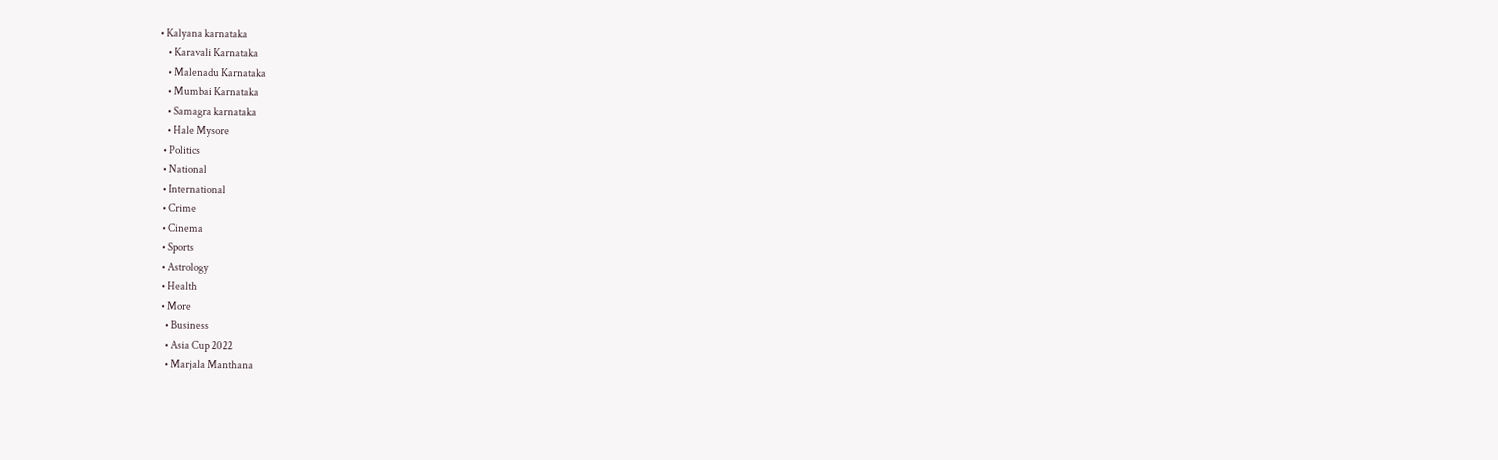• Kalyana karnataka
    • Karavali Karnataka
    • Malenadu Karnataka
    • Mumbai Karnataka
    • Samagra karnataka
    • Hale Mysore
  • Politics
  • National
  • International
  • Crime
  • Cinema
  • Sports
  • Astrology
  • Health
  • More
    • Business
    • Asia Cup 2022
    • Marjala Manthana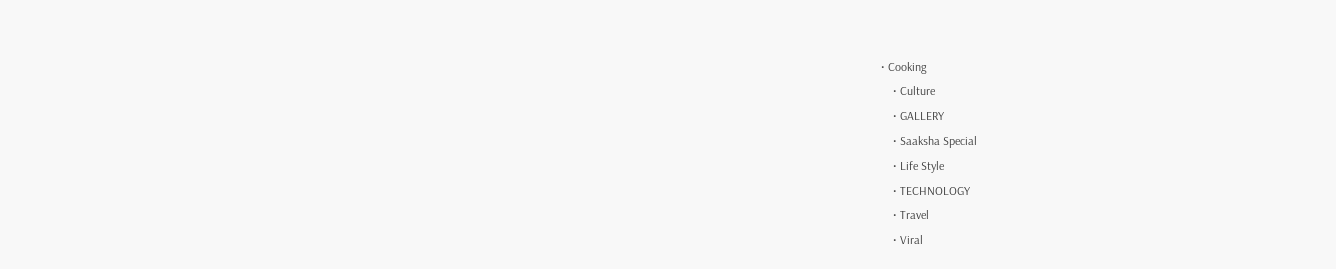• Cooking
    • Culture
    • GALLERY
    • Saaksha Special
    • Life Style
    • TECHNOLOGY
    • Travel
    • Viral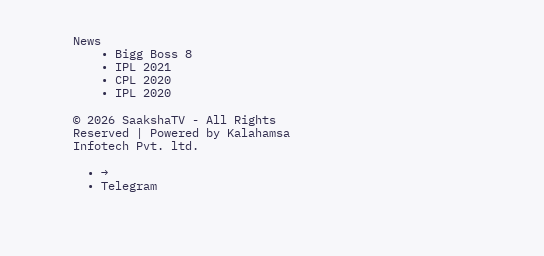News
    • Bigg Boss 8
    • IPL 2021
    • CPL 2020
    • IPL 2020

© 2026 SaakshaTV - All Rights Reserved | Powered by Kalahamsa Infotech Pvt. ltd.

  • →
  • Telegram